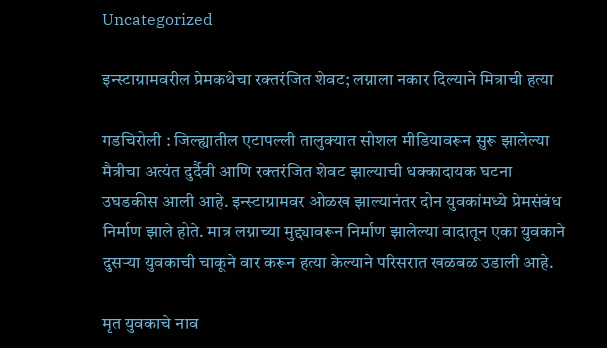Uncategorized

इन्स्टाग्रामवरील प्रेमकथेचा रक्तरंजित शेवट; लग्नाला नकार दिल्याने मित्राची हत्या

गडचिरोली : जिल्ह्यातील एटापल्ली तालुक्यात सोशल मीडियावरून सुरू झालेल्या मैत्रीचा अत्यंत दुर्दैवी आणि रक्तरंजित शेवट झाल्याची धक्कादायक घटना उघडकीस आली आहे. इन्स्टाग्रामवर ओळख झाल्यानंतर दोन युवकांमध्ये प्रेमसंबंध निर्माण झाले होते. मात्र लग्नाच्या मुद्द्यावरून निर्माण झालेल्या वादातून एका युवकाने दुसऱ्या युवकाची चाकूने वार करून हत्या केल्याने परिसरात खळबळ उडाली आहे.

मृत युवकाचे नाव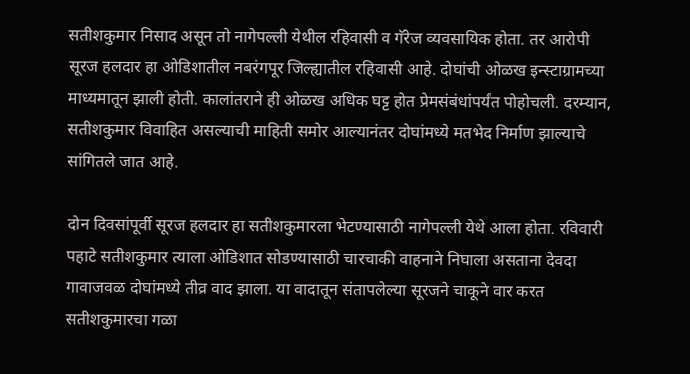सतीशकुमार निसाद असून तो नागेपल्ली येथील रहिवासी व गॅरेज व्यवसायिक होता. तर आरोपी सूरज हलदार हा ओडिशातील नबरंगपूर जिल्ह्यातील रहिवासी आहे. दोघांची ओळख इन्स्टाग्रामच्या माध्यमातून झाली होती. कालांतराने ही ओळख अधिक घट्ट होत प्रेमसंबंधांपर्यंत पोहोचली. दरम्यान, सतीशकुमार विवाहित असल्याची माहिती समोर आल्यानंतर दोघांमध्ये मतभेद निर्माण झाल्याचे सांगितले जात आहे.

दोन दिवसांपूर्वी सूरज हलदार हा सतीशकुमारला भेटण्यासाठी नागेपल्ली येथे आला होता. रविवारी पहाटे सतीशकुमार त्याला ओडिशात सोडण्यासाठी चारचाकी वाहनाने निघाला असताना देवदा गावाजवळ दोघांमध्ये तीव्र वाद झाला. या वादातून संतापलेल्या सूरजने चाकूने वार करत सतीशकुमारचा गळा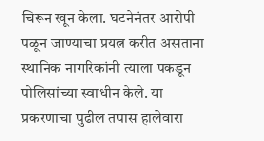चिरून खून केला. घटनेनंतर आरोपी पळून जाण्याचा प्रयत्न करीत असताना स्थानिक नागरिकांनी त्याला पकडून पोलिसांच्या स्वाधीन केले. या प्रकरणाचा पुढील तपास हालेवारा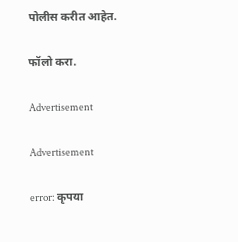पोलीस करीत आहेत.

फॉलो करा.

Advertisement

Advertisement

error: कृपया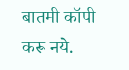बातमी कॉपी करू नये.